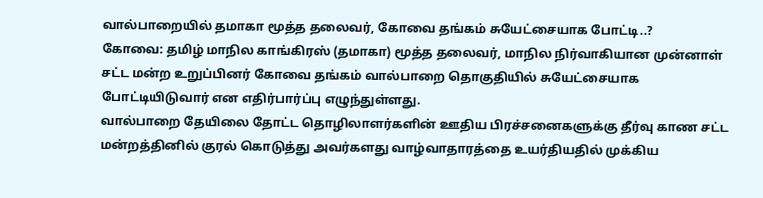வால்பாறையில் தமாகா மூத்த தலைவர், கோவை தங்கம் சுயேட்சையாக போட்டி..?
கோவை: தமிழ் மாநில காங்கிரஸ் (தமாகா) மூத்த தலைவர், மாநில நிர்வாகியான முன்னாள் சட்ட மன்ற உறுப்பினர் கோவை தங்கம் வால்பாறை தொகுதியில் சுயேட்சையாக போட்டியிடுவார் என எதிர்பார்ப்பு எழுந்துள்ளது.
வால்பாறை தேயிலை தோட்ட தொழிலாளர்களின் ஊதிய பிரச்சனைகளுக்கு தீர்வு காண சட்ட மன்றத்தினில் குரல் கொடுத்து அவர்களது வாழ்வாதாரத்தை உயர்தியதில் முக்கிய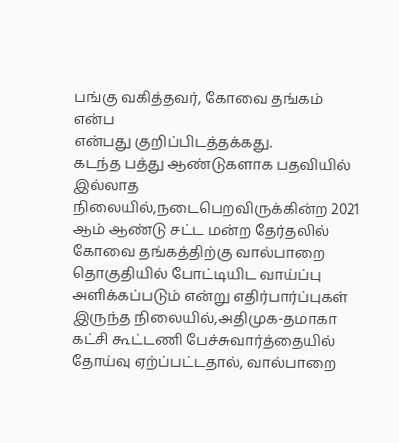பங்கு வகித்தவர், கோவை தங்கம் என்ப
என்பது குறிப்பிடத்தக்கது.
கடந்த பத்து ஆண்டுகளாக பதவியில் இல்லாத நிலையில்,நடைபெறவிருக்கின்ற 2021 ஆம் ஆண்டு சட்ட மன்ற தேர்தலில் கோவை தங்கத்திற்கு வால்பாறை தொகுதியில் போட்டியிட வாய்ப்பு அளிக்கப்படும் என்று எதிர்பார்ப்புகள் இருந்த நிலையில்,அதிமுக-தமாகா கட்சி கூட்டணி பேச்சுவார்த்தையில் தோய்வு ஏற்ப்பட்டதால், வால்பாறை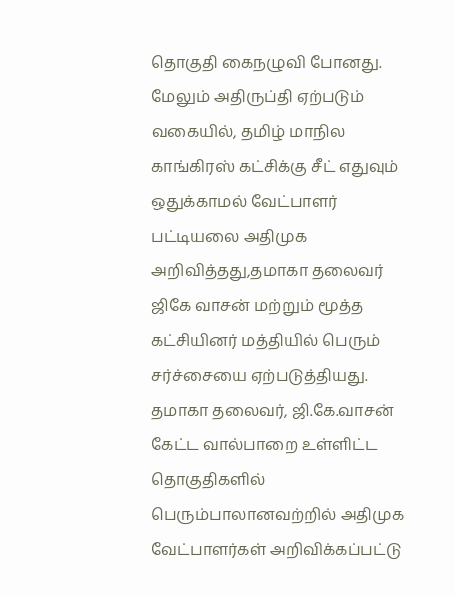தொகுதி கைநழுவி போனது.
மேலும் அதிருப்தி ஏற்படும் வகையில், தமிழ் மாநில காங்கிரஸ் கட்சிக்கு சீட் எதுவும் ஒதுக்காமல் வேட்பாளர் பட்டியலை அதிமுக அறிவித்தது,தமாகா தலைவர் ஜிகே வாசன் மற்றும் மூத்த கட்சியினர் மத்தியில் பெரும் சர்ச்சையை ஏற்படுத்தியது.
தமாகா தலைவர், ஜி.கே.வாசன் கேட்ட வால்பாறை உள்ளிட்ட தொகுதிகளில் பெரும்பாலானவற்றில் அதிமுக வேட்பாளர்கள் அறிவிக்கப்பட்டு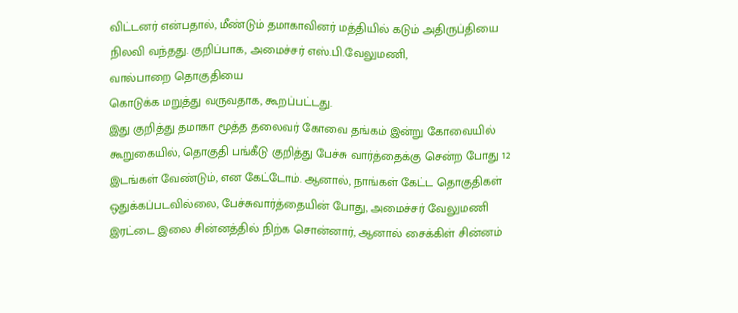விட்டனர் என்பதால், மீண்டும் தமாகாவினர் மத்தியில் கடும் அதிருப்தியை நிலவி வந்தது. குறிப்பாக, அமைச்சர் எஸ்.பி.வேலுமணி,
வால்பாறை தொகுதியை
கொடுக்க மறுத்து வருவதாக, கூறப்பட்டது.
இது குறித்து தமாகா மூத்த தலைவர் கோவை தங்கம் இன்று கோவையில் கூறுகையில், தொகுதி பங்கீடு குறித்து பேச்சு வார்த்தைக்கு சென்ற போது 12 இடங்கள் வேண்டும், என கேட்டோம். ஆனால், நாங்கள் கேட்ட தொகுதிகள் ஒதுக்கப்படவில்லை, பேச்சுவார்த்தையின் போது, அமைச்சர் வேலுமணி இரட்டை இலை சின்னத்தில் நிற்க சொன்னார், ஆனால் சைக்கிள் சின்னம்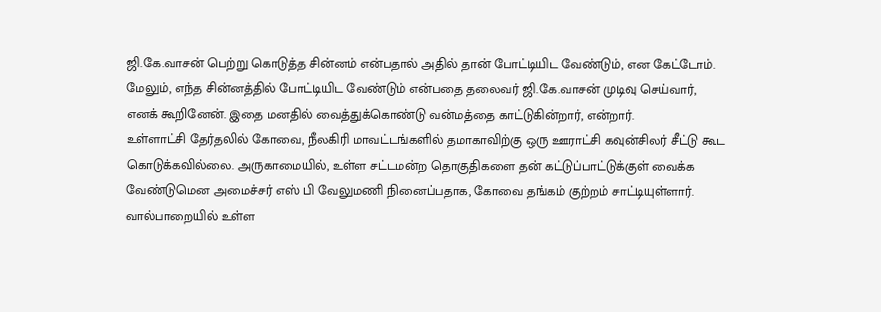ஜி.கே.வாசன் பெற்று கொடுத்த சின்னம் என்பதால் அதில் தான் போட்டியிட வேண்டும், என கேட்டோம். மேலும், எந்த சின்னத்தில் போட்டியிட வேண்டும் என்பதை தலைவர் ஜி.கே.வாசன் முடிவு செய்வார், எனக் கூறினேன். இதை மனதில் வைத்துக்கொண்டு வன்மத்தை காட்டுகின்றார், என்றார்.
உள்ளாட்சி தேர்தலில் கோவை, நீலகிரி மாவட்டங்களில் தமாகாவிற்கு ஒரு ஊராட்சி கவுன்சிலர் சீட்டு கூட கொடுக்கவில்லை. அருகாமையில், உள்ள சட்டமன்ற தொகுதிகளை தன் கட்டுப்பாட்டுக்குள் வைக்க வேண்டுமென அமைச்சர் எஸ் பி வேலுமணி நினைப்பதாக, கோவை தங்கம் குற்றம் சாட்டியுள்ளார்.
வால்பாறையில் உள்ள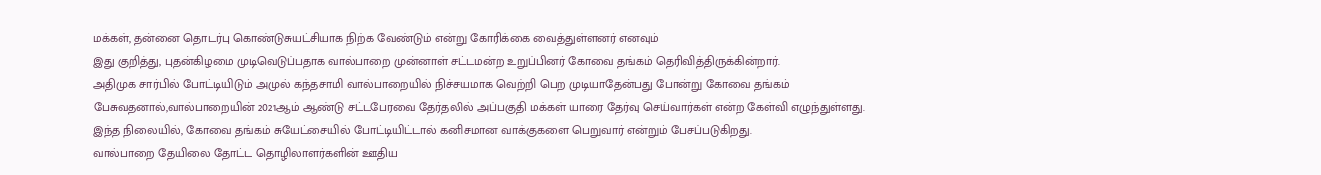மக்கள், தன்னை தொடர்பு கொண்டுசுயட்சியாக நிற்க வேண்டும் என்று கோரிக்கை வைத்துள்ளனர் எனவும்
இது குறித்து, புதன்கிழமை முடிவெடுப்பதாக வால்பாறை முன்னாள் சட்டமன்ற உறுப்பினர் கோவை தங்கம் தெரிவித்திருக்கின்றார்.
அதிமுக சார்பில் போட்டியிடும் அமுல் கந்தசாமி வால்பாறையில் நிச்சயமாக வெற்றி பெற முடியாதேன்பது போன்று கோவை தங்கம் பேசுவதனால்,வால்பாறையின் 2021ஆம் ஆண்டு சட்டபேரவை தேர்தலில் அப்பகுதி மக்கள் யாரை தேர்வு செய்வார்கள் என்ற கேள்வி எழுந்துள்ளது.
இந்த நிலையில், கோவை தங்கம் சுயேட்சையில் போட்டியிட்டால் கனிசமான வாக்குகளை பெறுவார் என்றும் பேசப்படுகிறது.
வால்பாறை தேயிலை தோட்ட தொழிலாளர்களின் ஊதிய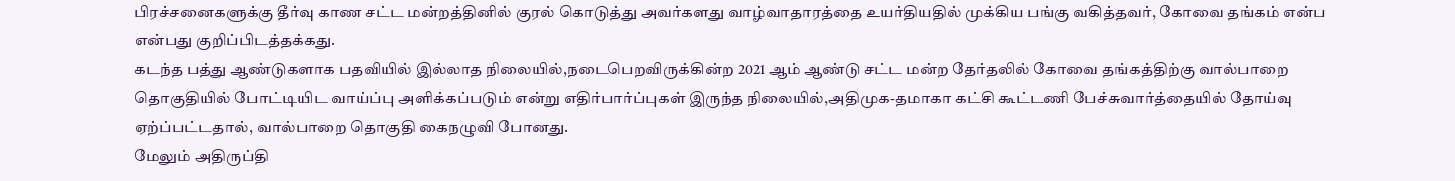பிரச்சனைகளுக்கு தீர்வு காண சட்ட மன்றத்தினில் குரல் கொடுத்து அவர்களது வாழ்வாதாரத்தை உயர்தியதில் முக்கிய பங்கு வகித்தவர், கோவை தங்கம் என்ப
என்பது குறிப்பிடத்தக்கது.
கடந்த பத்து ஆண்டுகளாக பதவியில் இல்லாத நிலையில்,நடைபெறவிருக்கின்ற 2021 ஆம் ஆண்டு சட்ட மன்ற தேர்தலில் கோவை தங்கத்திற்கு வால்பாறை தொகுதியில் போட்டியிட வாய்ப்பு அளிக்கப்படும் என்று எதிர்பார்ப்புகள் இருந்த நிலையில்,அதிமுக-தமாகா கட்சி கூட்டணி பேச்சுவார்த்தையில் தோய்வு ஏற்ப்பட்டதால், வால்பாறை தொகுதி கைநழுவி போனது.
மேலும் அதிருப்தி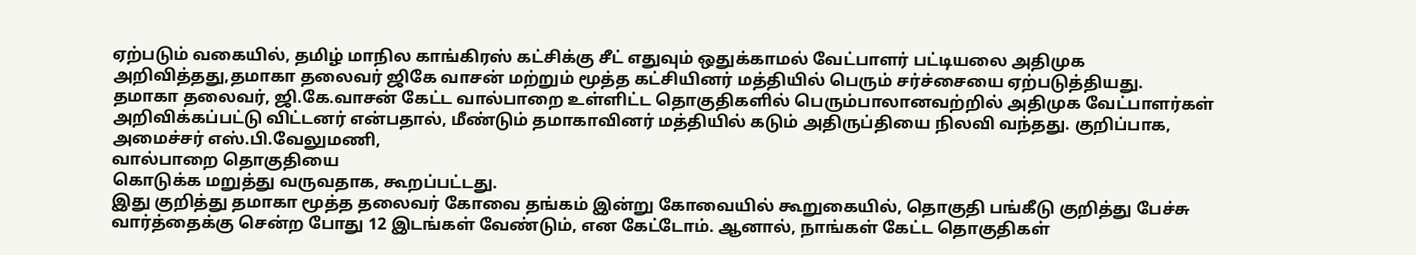ஏற்படும் வகையில், தமிழ் மாநில காங்கிரஸ் கட்சிக்கு சீட் எதுவும் ஒதுக்காமல் வேட்பாளர் பட்டியலை அதிமுக அறிவித்தது,தமாகா தலைவர் ஜிகே வாசன் மற்றும் மூத்த கட்சியினர் மத்தியில் பெரும் சர்ச்சையை ஏற்படுத்தியது.
தமாகா தலைவர், ஜி.கே.வாசன் கேட்ட வால்பாறை உள்ளிட்ட தொகுதிகளில் பெரும்பாலானவற்றில் அதிமுக வேட்பாளர்கள் அறிவிக்கப்பட்டு விட்டனர் என்பதால், மீண்டும் தமாகாவினர் மத்தியில் கடும் அதிருப்தியை நிலவி வந்தது. குறிப்பாக, அமைச்சர் எஸ்.பி.வேலுமணி,
வால்பாறை தொகுதியை
கொடுக்க மறுத்து வருவதாக, கூறப்பட்டது.
இது குறித்து தமாகா மூத்த தலைவர் கோவை தங்கம் இன்று கோவையில் கூறுகையில், தொகுதி பங்கீடு குறித்து பேச்சு வார்த்தைக்கு சென்ற போது 12 இடங்கள் வேண்டும், என கேட்டோம். ஆனால், நாங்கள் கேட்ட தொகுதிகள்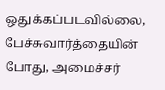ஒதுக்கப்படவில்லை, பேச்சுவார்த்தையின் போது, அமைச்சர்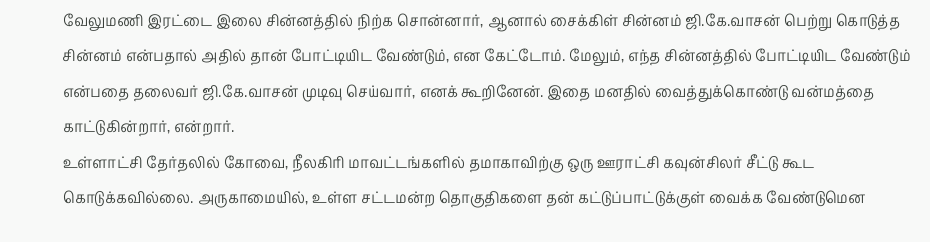வேலுமணி இரட்டை இலை சின்னத்தில் நிற்க சொன்னார், ஆனால் சைக்கிள் சின்னம் ஜி.கே.வாசன் பெற்று கொடுத்த சின்னம் என்பதால் அதில் தான் போட்டியிட வேண்டும், என கேட்டோம். மேலும், எந்த சின்னத்தில் போட்டியிட வேண்டும் என்பதை தலைவர் ஜி.கே.வாசன் முடிவு செய்வார், எனக் கூறினேன். இதை மனதில் வைத்துக்கொண்டு வன்மத்தை காட்டுகின்றார், என்றார்.
உள்ளாட்சி தேர்தலில் கோவை, நீலகிரி மாவட்டங்களில் தமாகாவிற்கு ஒரு ஊராட்சி கவுன்சிலர் சீட்டு கூட கொடுக்கவில்லை. அருகாமையில், உள்ள சட்டமன்ற தொகுதிகளை தன் கட்டுப்பாட்டுக்குள் வைக்க வேண்டுமென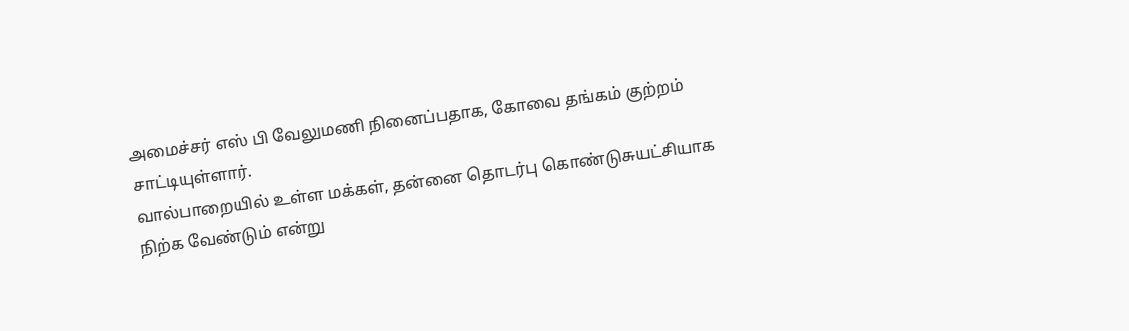அமைச்சர் எஸ் பி வேலுமணி நினைப்பதாக, கோவை தங்கம் குற்றம் சாட்டியுள்ளார்.
வால்பாறையில் உள்ள மக்கள், தன்னை தொடர்பு கொண்டுசுயட்சியாக நிற்க வேண்டும் என்று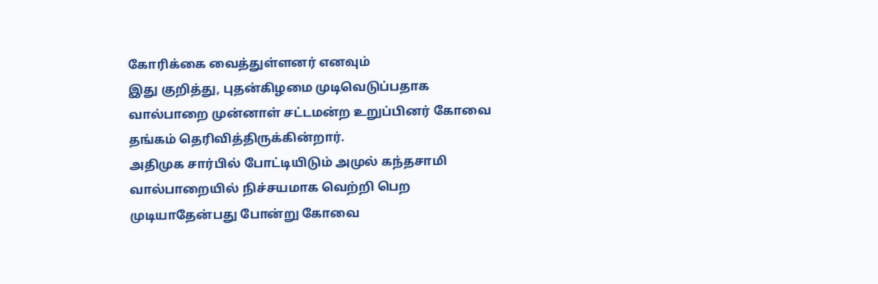கோரிக்கை வைத்துள்ளனர் எனவும்
இது குறித்து, புதன்கிழமை முடிவெடுப்பதாக வால்பாறை முன்னாள் சட்டமன்ற உறுப்பினர் கோவை தங்கம் தெரிவித்திருக்கின்றார்.
அதிமுக சார்பில் போட்டியிடும் அமுல் கந்தசாமி வால்பாறையில் நிச்சயமாக வெற்றி பெற முடியாதேன்பது போன்று கோவை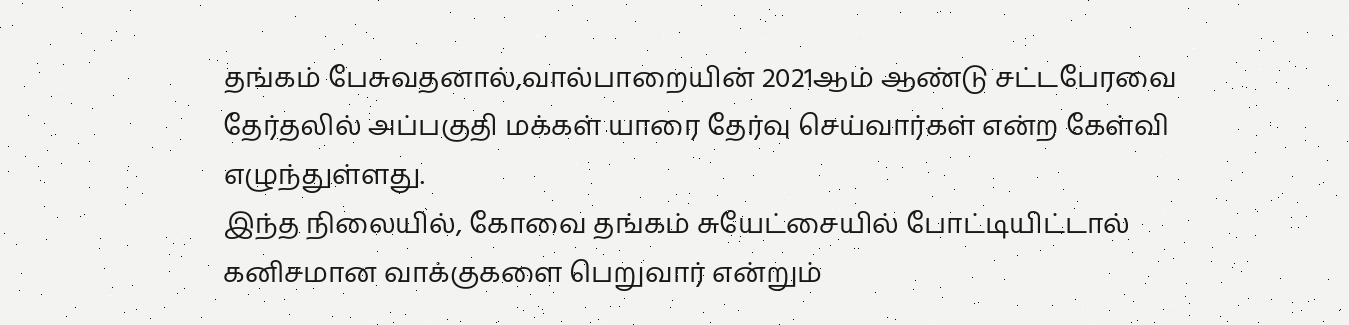தங்கம் பேசுவதனால்,வால்பாறையின் 2021ஆம் ஆண்டு சட்டபேரவை தேர்தலில் அப்பகுதி மக்கள் யாரை தேர்வு செய்வார்கள் என்ற கேள்வி எழுந்துள்ளது.
இந்த நிலையில், கோவை தங்கம் சுயேட்சையில் போட்டியிட்டால் கனிசமான வாக்குகளை பெறுவார் என்றும்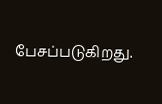பேசப்படுகிறது.